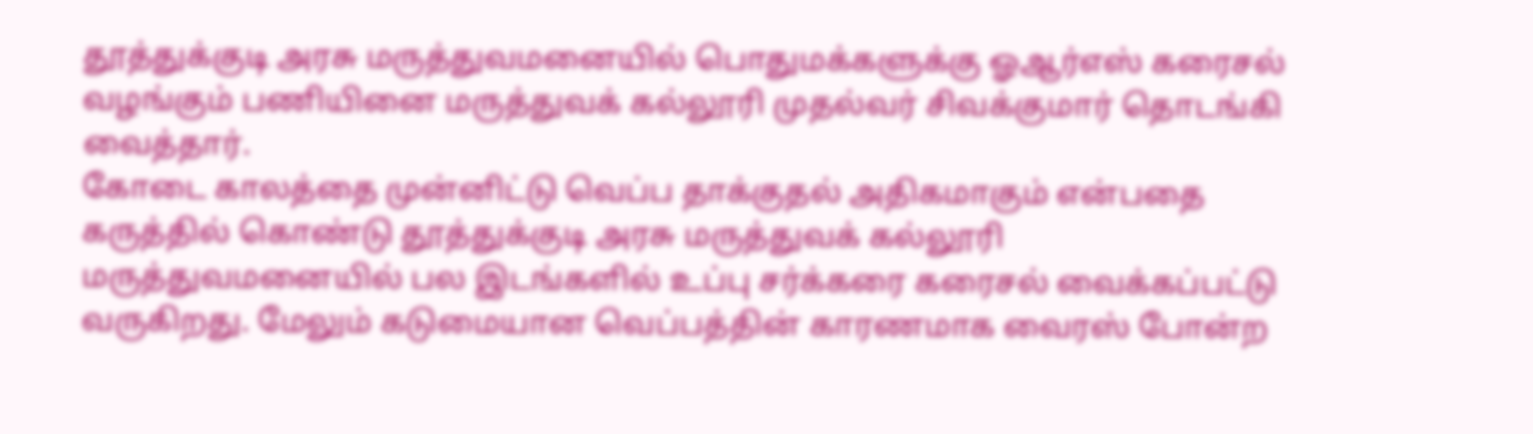தூத்துக்குடி அரசு மருத்துவமனையில் பொதுமக்களுக்கு ஓஆர்எஸ் கரைசல் வழங்கும் பணியினை மருத்துவக் கல்லூரி முதல்வர் சிவக்குமார் தொடங்கி வைத்தார்.
கோடை காலத்தை முன்னிட்டு வெப்ப தாக்குதல் அதிகமாகும் என்பதை கருத்தில் கொண்டு தூத்துக்குடி அரசு மருத்துவக் கல்லூரி மருத்துவமனையில் பல இடங்களில் உப்பு சர்க்கரை கரைசல் வைக்கப்பட்டு வருகிறது. மேலும் கடுமையான வெப்பத்தின் காரணமாக வைரஸ் போன்ற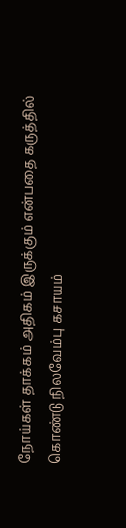நோய்கள் தாக்கம் அதிகம் இருக்கும் என்பதை கருத்தில் கொண்டு நிலவேம்பு கசாயம்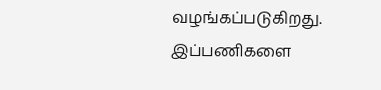வழங்கப்படுகிறது.
இப்பணிகளை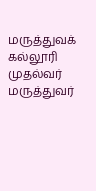மருத்துவக் கல்லூரி முதல்வர் மருத்துவர்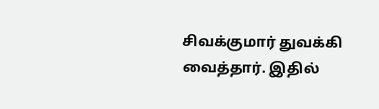சிவக்குமார் துவக்கி வைத்தார். இதில்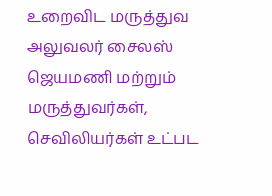உறைவிட மருத்துவ அலுவலர் சைலஸ் ஜெயமணி மற்றும் மருத்துவர்கள், செவிலியர்கள் உட்பட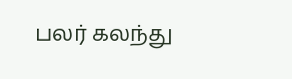பலர் கலந்து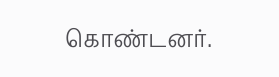கொண்டனர்.